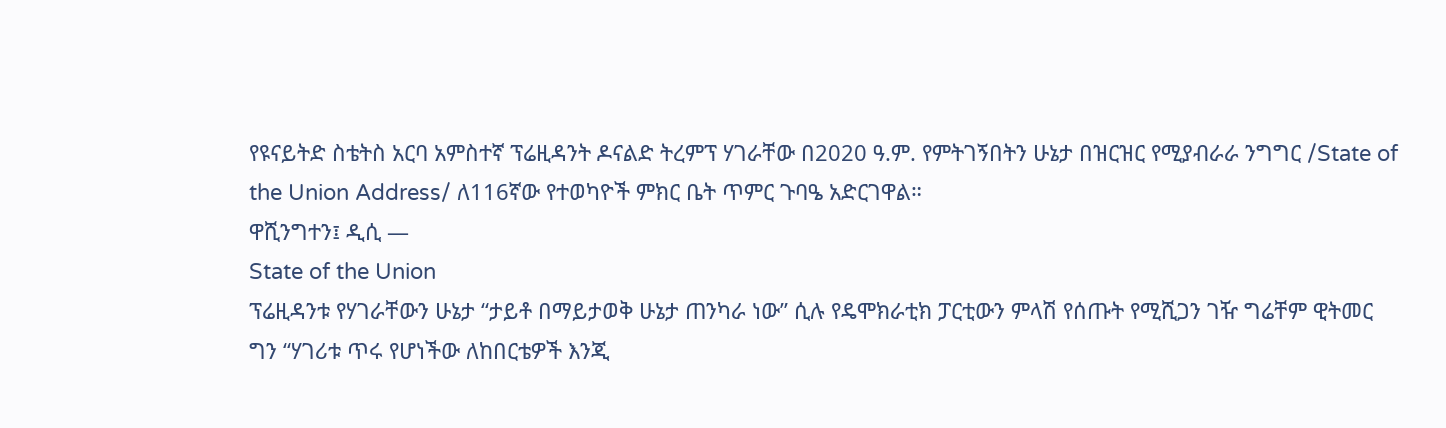የዩናይትድ ስቴትስ አርባ አምስተኛ ፕሬዚዳንት ዶናልድ ትረምፕ ሃገራቸው በ2020 ዓ.ም. የምትገኝበትን ሁኔታ በዝርዝር የሚያብራራ ንግግር /State of the Union Address/ ለ116ኛው የተወካዮች ምክር ቤት ጥምር ጉባዔ አድርገዋል።
ዋሺንግተን፤ ዲሲ —
State of the Union
ፕሬዚዳንቱ የሃገራቸውን ሁኔታ “ታይቶ በማይታወቅ ሁኔታ ጠንካራ ነው” ሲሉ የዴሞክራቲክ ፓርቲውን ምላሽ የሰጡት የሚሺጋን ገዥ ግሬቸም ዊትመር ግን “ሃገሪቱ ጥሩ የሆነችው ለከበርቴዎች እንጂ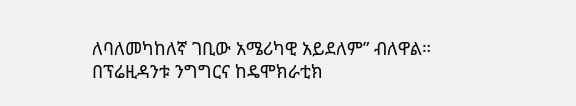ለባለመካከለኛ ገቢው አሜሪካዊ አይደለም” ብለዋል።
በፕሬዚዳንቱ ንግግርና ከዴሞክራቲክ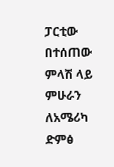ፓርቲው በተሰጠው ምላሽ ላይ ምሁራን ለአሜሪካ ድምፅ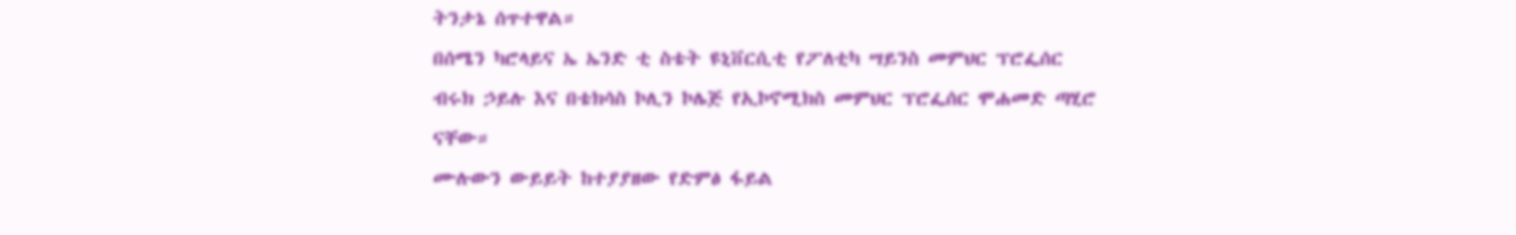ትንታኔ ሰጥተዋል።
በሰሜን ካሮላይና ኤ ኤንድ ቲ ስቴት ዩኒቨርሲቲ የፖለቲካ ሣይንስ መምህር ፕሮፌሰር ብሩክ ኃይሉ እና በቴክሳስ ኮሊን ኮሌጅ የኢኮኖሚክስ መምህር ፕሮፌሰር ሞሐመድ ጣሂሮ ናቸው።
ሙሉውን ውይይት ከተያያዘው የድምፅ ፋይል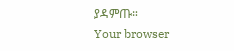ያዳምጡ።
Your browser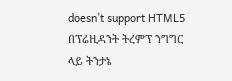doesn’t support HTML5
በፕሬዚዳንት ትረምፕ ንግግር ላይ ትንታኔ